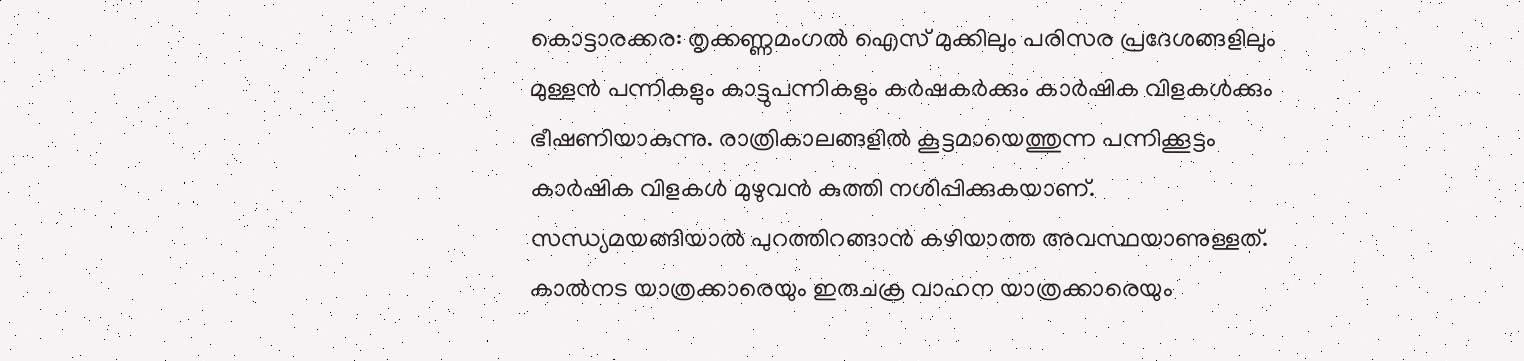കൊട്ടാരക്കര: തൃക്കണ്ണമംഗൽ ഐസ് മുക്കിലും പരിസര പ്രദേശങ്ങളിലും മുള്ളൻ പന്നികളും കാട്ടുപന്നികളും കർഷകർക്കും കാർഷിക വിളകൾക്കും ഭീഷണിയാകുന്നു. രാത്രികാലങ്ങളിൽ കൂട്ടമായെത്തുന്ന പന്നിക്കൂട്ടം കാർഷിക വിളകൾ മുഴുവൻ കുത്തി നശിപ്പിക്കുകയാണ്. സന്ധ്യമയങ്ങിയാൽ പുറത്തിറങ്ങാൻ കഴിയാത്ത അവസ്ഥയാണുള്ളത്. കാൽനട യാത്രക്കാരെയും ഇരുചക്ര വാഹന യാത്രക്കാരെയും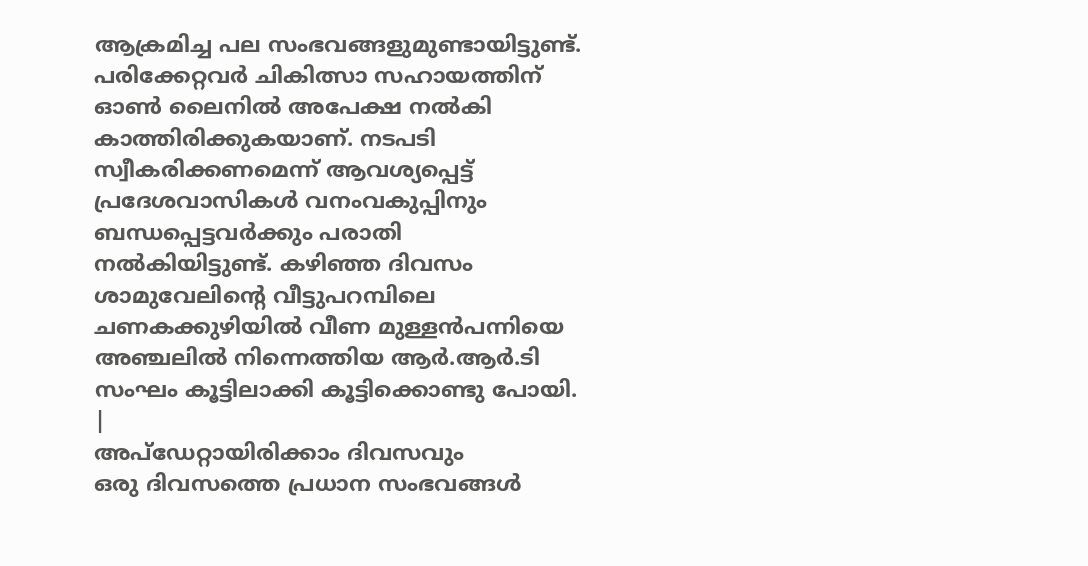ആക്രമിച്ച പല സംഭവങ്ങളുമുണ്ടായിട്ടുണ്ട്. പരിക്കേറ്റവർ ചികിത്സാ സഹായത്തിന് ഓൺ ലൈനിൽ അപേക്ഷ നൽകി കാത്തിരിക്കുകയാണ്. നടപടി സ്വീകരിക്കണമെന്ന് ആവശ്യപ്പെട്ട് പ്രദേശവാസികൾ വനംവകുപ്പിനും ബന്ധപ്പെട്ടവർക്കും പരാതി നൽകിയിട്ടുണ്ട്. കഴിഞ്ഞ ദിവസം ശാമുവേലിന്റെ വീട്ടുപറമ്പിലെ ചണകക്കുഴിയിൽ വീണ മുള്ളൻപന്നിയെ അഞ്ചലിൽ നിന്നെത്തിയ ആർ.ആർ.ടി സംഘം കൂട്ടിലാക്കി കൂട്ടിക്കൊണ്ടു പോയി.
|
അപ്ഡേറ്റായിരിക്കാം ദിവസവും
ഒരു ദിവസത്തെ പ്രധാന സംഭവങ്ങൾ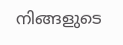നിങ്ങളുടെ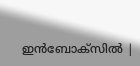ഇൻബോക്സിൽ |